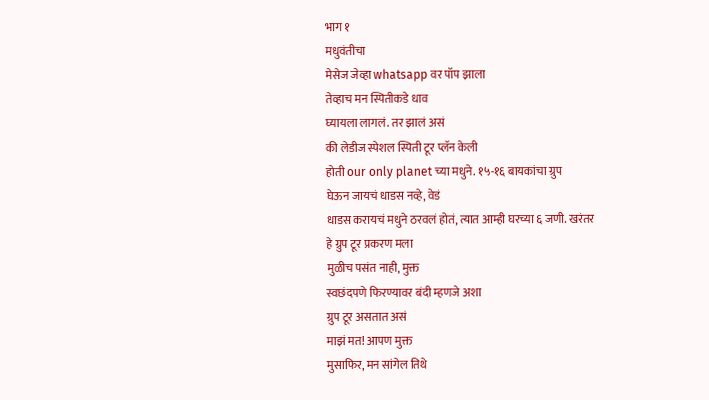भाग १
मधुवंतीचा
मेसेज जेव्हा whatsapp वर पॉप झाला
तेव्हाच मन स्पितीकडे धाव
घ्यायला लागलं. तर झालं असं
की लेडीज स्पेशल स्पिती टूर प्लॅन केली
होती our only planet च्या मधुने. १५-१६ बायकांचा ग्रुप
घेऊन जायचं धाडस नव्हे, वेडं
धाडस करायचं मधुने ठरवलं होतं, त्यात आम्ही घरच्या ६ जणी. खरंतर
हे ग्रुप टूर प्रकरण मला
मुळीच पसंत नाही, मुक्त
स्वछंदपणे फिरण्यावर बंदी म्हणजे अशा
ग्रुप टूर असतात असं
माझं मत! आपण मुक्त
मुसाफिर, मन सांगेल तिथे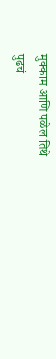मुक्काम आणि पळेल तिथे
पुढचं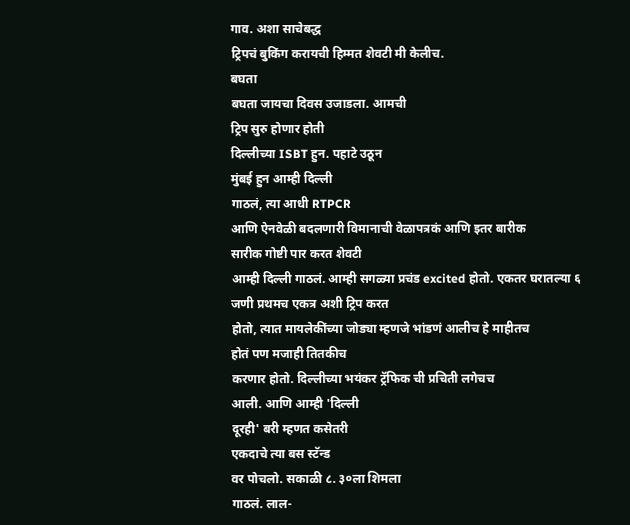गाव. अशा साचेबद्ध
ट्रिपचं बुकिंग करायची हिम्मत शेवटी मी केलीच.
बघता
बघता जायचा दिवस उजाडला. आमची
ट्रिप सुरु होणार होती
दिल्लीच्या ISBT हुन. पहाटे उठून
मुंबई हुन आम्ही दिल्ली
गाठलं, त्या आधी RTPCR
आणि ऐनवेळी बदलणारी विमानाची वेळापत्रकं आणि इतर बारीक
सारीक गोष्टी पार करत शेवटी
आम्ही दिल्ली गाठलं. आम्ही सगळ्या प्रचंड excited होतो. एकतर घरातल्या ६
जणी प्रथमच एकत्र अशी ट्रिप करत
होतो, त्यात मायलेकींच्या जोड्या म्हणजे भांडणं आलीच हे माहीतच
होतं पण मजाही तितकीच
करणार होतो. दिल्लीच्या भयंकर ट्रॅफिक ची प्रचिती लगेचच
आली. आणि आम्ही 'दिल्ली
दूरही' बरी म्हणत कसेतरी
एकदाचे त्या बस स्टॅन्ड
वर पोचलो. सकाळी ८. ३०ला शिमला
गाठलं. लाल-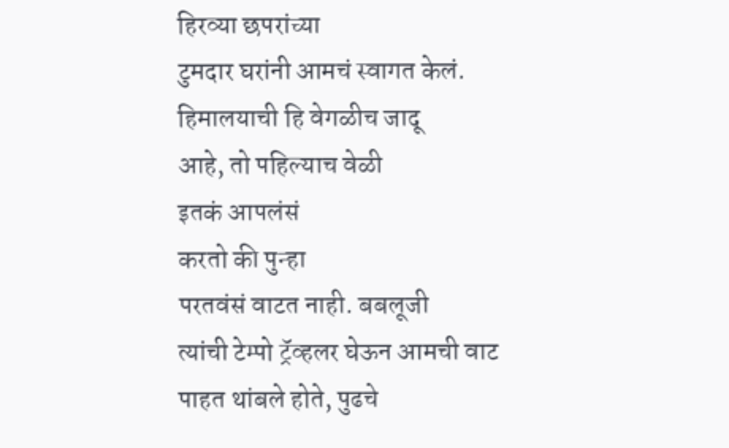हिरव्या छपरांच्या
टुमदार घरांनी आमचं स्वागत केलं.
हिमालयाची हि वेगळीच जादू
आहे, तो पहिल्याच वेळी
इतकं आपलंसं
करतो की पुन्हा
परतवंसं वाटत नाही. बबलूजी
त्यांची टेम्पो ट्रॅव्हलर घेऊन आमची वाट
पाहत थांबले होते, पुढचे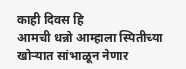काही दिवस हि
आमची धन्नो आम्हाला स्पितीच्या खोऱ्यात सांभाळून नेणार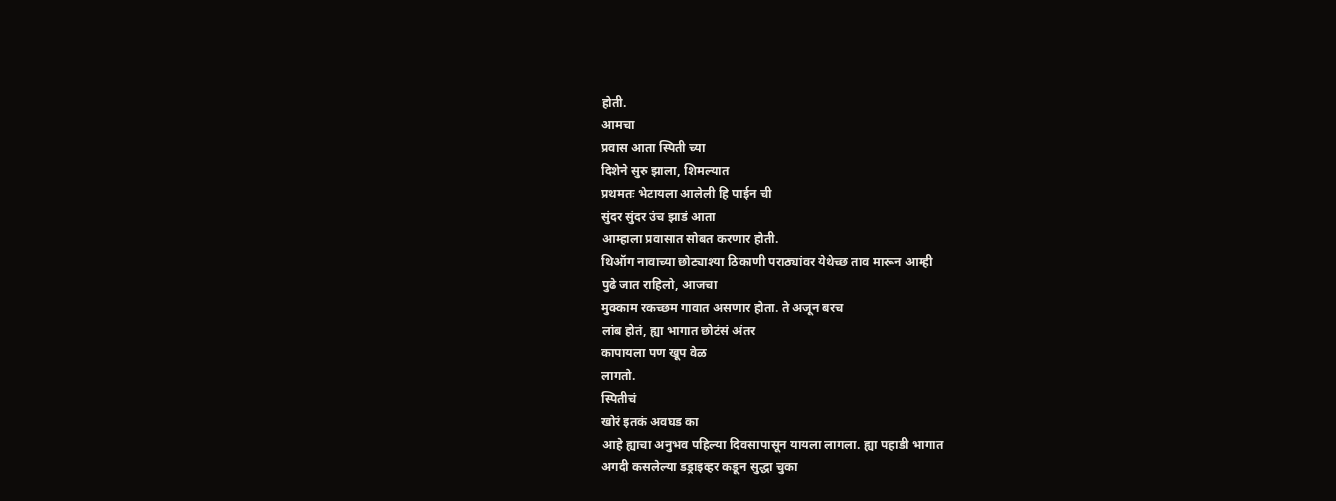होती.
आमचा
प्रवास आता स्पिती च्या
दिशेने सुरु झाला, शिमल्यात
प्रथमतः भेटायला आलेली हि पाईन ची
सुंदर सुंदर उंच झाडं आता
आम्हाला प्रवासात सोबत करणार होती.
थिऑग नावाच्या छोट्याश्या ठिकाणी पराठ्यांवर येथेच्छ ताव मारून आम्ही
पुढे जात राहिलो, आजचा
मुक्काम रकच्छम गावात असणार होता. ते अजून बरच
लांब होतं, ह्या भागात छोटंसं अंतर
कापायला पण खूप वेळ
लागतो.
स्पितीचं
खोरं इतकं अवघड का
आहे ह्याचा अनुभव पहिल्या दिवसापासून यायला लागला. ह्या पहाडी भागात
अगदी कसलेल्या डड्राइव्हर कडून सुद्धा चुका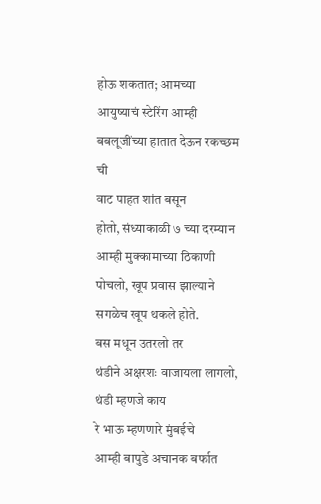होऊ शकतात; आमच्या आयुष्याचं स्टेरिंग आम्ही बबलूजींच्या हातात देऊन रकच्छम ची
वाट पाहत शांत बसून
होतो, संध्याकाळी ७ च्या दरम्यान
आम्ही मुक्कामाच्या ठिकाणी पोचलो, खूप प्रवास झाल्याने
सगळेच खूप थकले होते.
बस मधून उतरलो तर
थंडीने अक्षरशः वाजायला लागलो, थंडी म्हणजे काय
रे भाऊ म्हणणारे मुंबईचे
आम्ही बापुडे अचानक बर्फात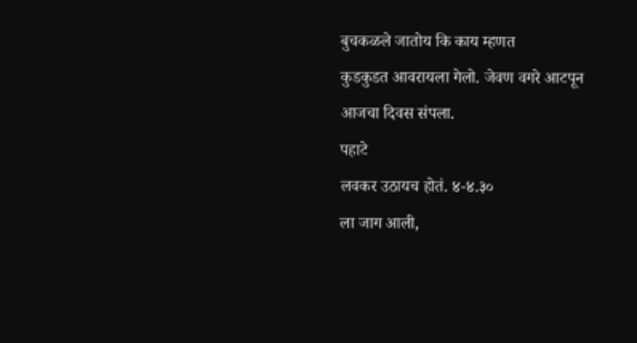बुचकळले जातोय कि काय म्हणत
कुडकुडत आवरायला गेलो. जेवण वगरे आटपून
आजचा दिवस संपला.
पहाटे
लवकर उठायच होतं. ४-४.३०
ला जाग आली,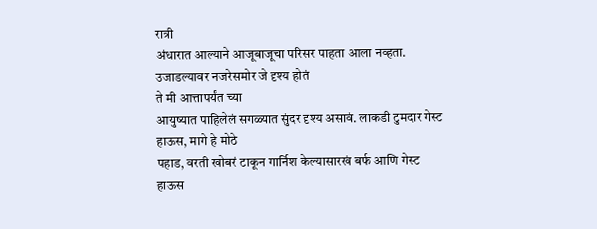रात्री
अंधारात आल्याने आजूबाजूचा परिसर पाहता आला नव्हता. उजाडल्यावर नजरेसमोर जे दृश्य होतं
ते मी आत्तापर्यंत च्या
आयुष्यात पाहिलेलं सगळ्यात सुंदर दृश्य असावं. लाकडी टुमदार गेस्ट हाऊस, मागे हे मोठे
पहाड, वरती खोबरं टाकून गार्निश केल्यासारखं बर्फ आणि गेस्ट
हाऊस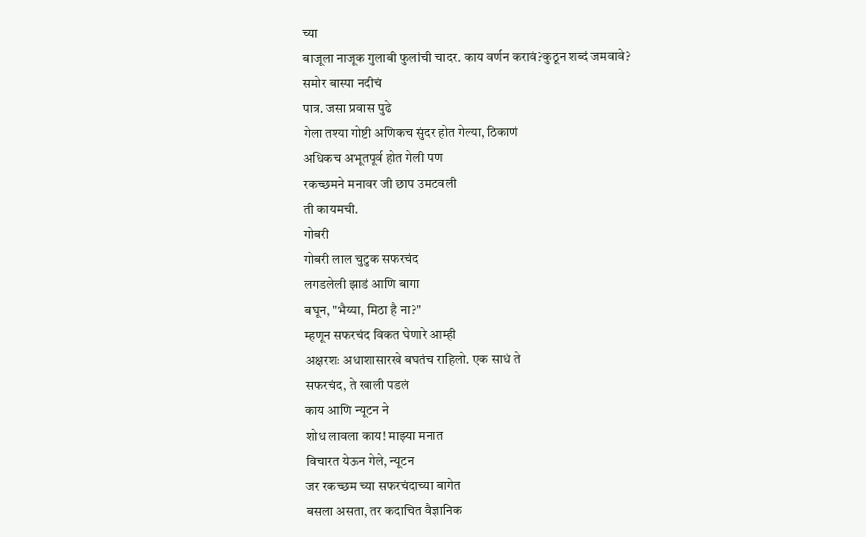च्या
बाजूला नाजूक गुलाबी फुलांची चादर. काय वर्णन करावं?कुठून शब्दं जमवावे?
समोर बास्पा नदीचं
पात्र. जसा प्रवास पुढे
गेला तश्या गोष्टी अणिकच सुंदर होत गेल्या, ठिकाणं
अधिकच अभूतपूर्व होत गेली पण
रकच्छमने मनावर जी छाप उमटवली
ती कायमची.
गोबरी
गोबरी लाल चुटुक सफरचंद
लगडलेली झाडं आणि बागा
बघून, "भैय्या, मिठा है ना?"
म्हणून सफरचंद विकत घेणारे आम्ही
अक्षरशः अधाशासारखे बघतंच राहिलो. एक साधं ते
सफरचंद, ते खाली पडलं
काय आणि न्यूटन ने
शोध लावला काय! माझ्या मनात
विचारत येऊन गेले, न्यूटन
जर रकच्छम च्या सफरचंदाच्या बागेत
बसला असता, तर कदाचित वैज्ञानिक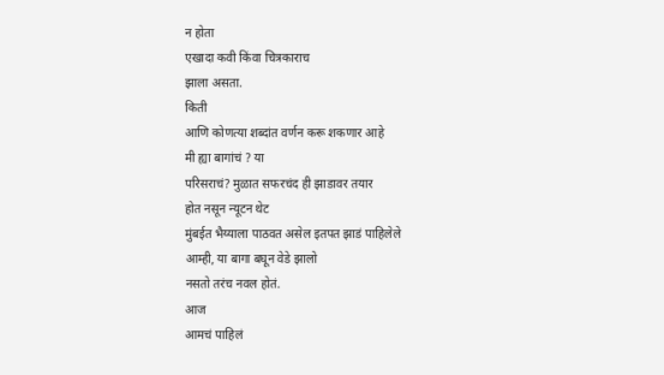न होता
एखादा कवी किंवा चित्रकाराच
झाला असता.
किती
आणि कोणत्या शब्दांत वर्णन करू शकणार आहे
मी ह्या बागांचं ? या
परिसराचं? मुळात सफरचंद ही झाडावर तयार
होत नसून न्यूटन थेट
मुंबईत भैय्याला पाठवत असेल इतपत झाडं पाहिलेले
आम्ही, या बागा बघून वेडे झालो
नसतो तरंच नवल होतं.
आज
आमचं पाहिलं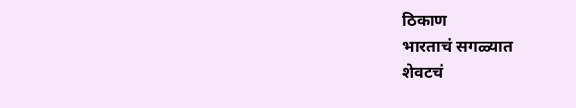ठिकाण
भारताचं सगळ्यात
शेवटचं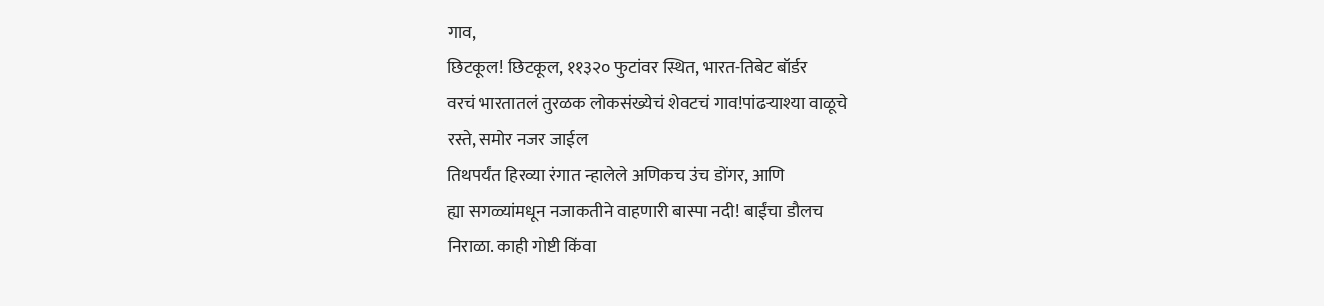गाव,
छिटकूल! छिटकूल, ११३२० फुटांवर स्थित, भारत-तिबेट बॉर्डर
वरचं भारतातलं तुरळक लोकसंख्येचं शेवटचं गाव!पांढऱ्याश्या वाळूचे
रस्ते, समोर नजर जाईल
तिथपर्यंत हिरव्या रंगात न्हालेले अणिकच उंच डोंगर, आणि
ह्या सगळ्यांमधून नजाकतीने वाहणारी बास्पा नदी! बाईंचा डौलच
निराळा. काही गोष्टी किंवा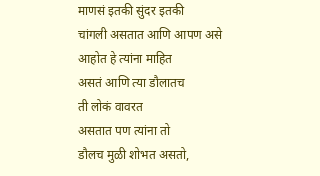माणसं इतकी सुंदर इतकी
चांगली असतात आणि आपण असे
आहोत हे त्यांना माहित
असतं आणि त्या डौलातच
ती लोकं वावरत
असतात पण त्यांना तो
डौलच मुळी शोभत असतो,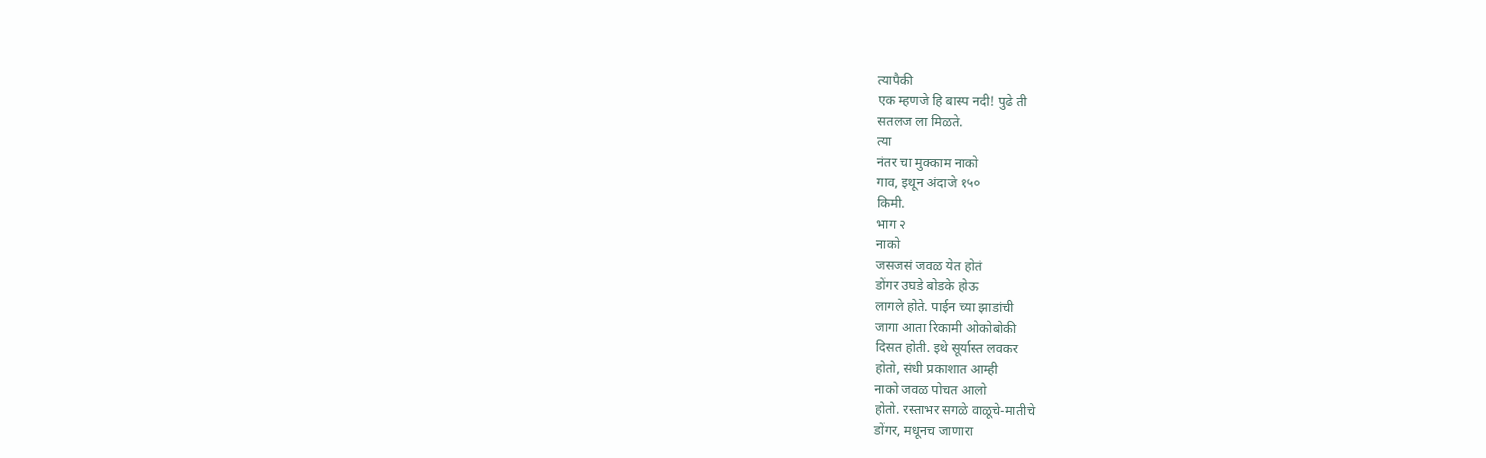त्यापैकी
एक म्हणजे हि बास्प नदी! पुढे ती
सतलज ला मिळते.
त्या
नंतर चा मुक्काम नाको
गाव, इथून अंदाजे १५०
किमी.
भाग २
नाको
जसजसं जवळ येत होतं
डोंगर उघडे बोडके होऊ
लागले होते. पाईन च्या झाडांची
जागा आता रिकामी ओकोबोकी
दिसत होती. इथे सूर्यास्त लवकर
होतो, संधी प्रकाशात आम्ही
नाको जवळ पोचत आलो
होतो. रस्ताभर सगळे वाळूचे-मातीचे
डोंगर, मधूनच जाणारा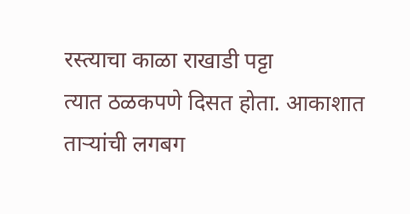रस्त्याचा काळा राखाडी पट्टा
त्यात ठळकपणे दिसत होता. आकाशात
ताऱ्यांची लगबग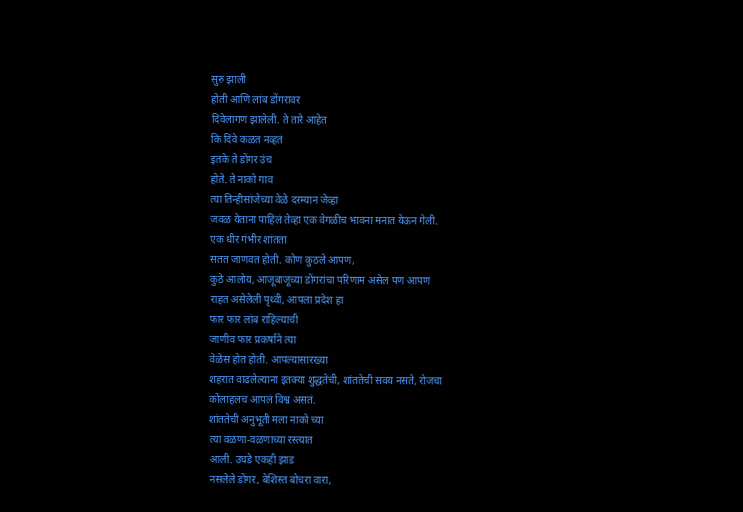सुरु झाली
होती आणि लांब डोंगरावर
दिवेलागण झालेली. ते तारे आहेत
कि दिवे कळत नव्हतं
इतके ते डोंगर उंच
होते. ते नाको गाव
त्या तिन्हीसांजेच्या वेळे दरम्यान जेव्हा
जवळ येताना पाहिलं तेव्हा एक वेगळीच भावना मनात येऊन गेली.
एक धीर गंभीर शांतता
सतत जाणवत होती. कोण कुठले आपण,
कुठे आलोय, आजूबाजूच्या डोंगरांचा परिणाम असेल पण आपण
राहत असेलेली पृथ्वी, आपला प्रदेश हा
फार फार लांब राहिल्याची
जाणीव फार प्रकर्षाने त्या
वेळेस होत होती. आपल्यासारख्या
शहरात वाढलेल्याना इतक्या शुद्धतेची, शांततेची सवय नसते, रोजचा
कोलाहलच आपलं विश्व असतं.
शांततेची अनुभूती मला नाको च्या
त्या वळणा-वळणाच्या रस्त्यात
आली. उघडे एकही झाड
नसलेले डोंगर, बेशिस्त बोचरा वारा,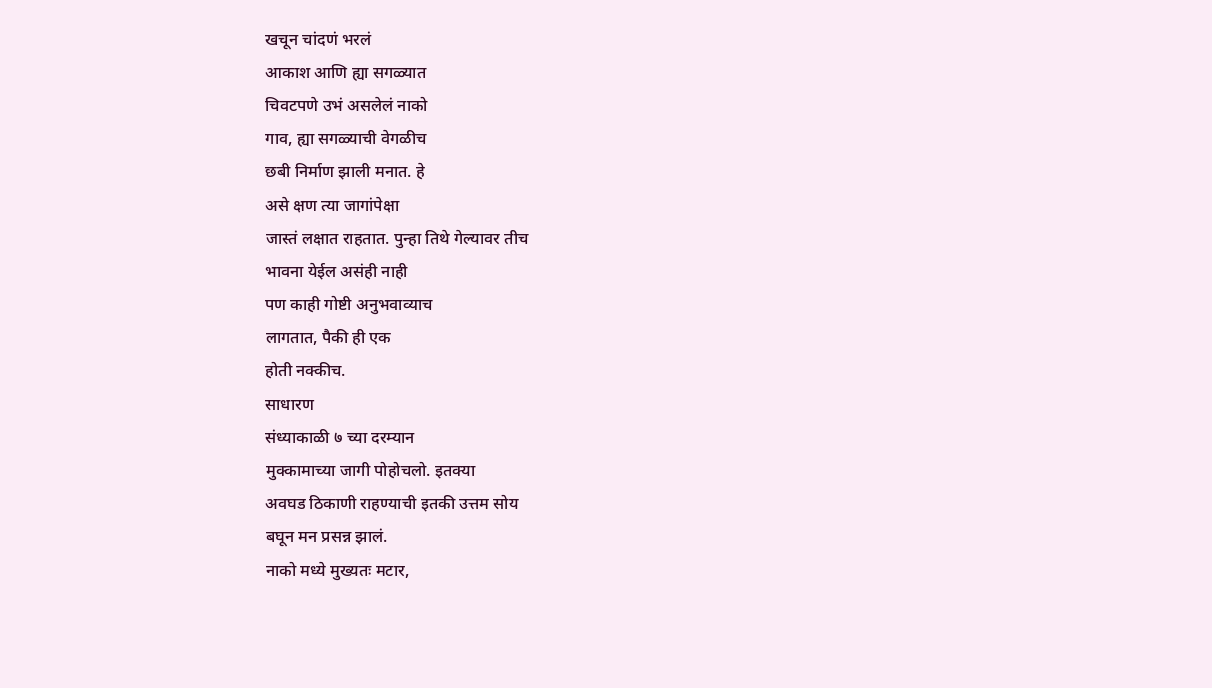खचून चांदणं भरलं
आकाश आणि ह्या सगळ्यात
चिवटपणे उभं असलेलं नाको
गाव, ह्या सगळ्याची वेगळीच
छबी निर्माण झाली मनात. हे
असे क्षण त्या जागांपेक्षा
जास्तं लक्षात राहतात. पुन्हा तिथे गेल्यावर तीच
भावना येईल असंही नाही
पण काही गोष्टी अनुभवाव्याच
लागतात, पैकी ही एक
होती नक्कीच.
साधारण
संध्याकाळी ७ च्या दरम्यान
मुक्कामाच्या जागी पोहोचलो. इतक्या
अवघड ठिकाणी राहण्याची इतकी उत्तम सोय
बघून मन प्रसन्न झालं.
नाको मध्ये मुख्यतः मटार,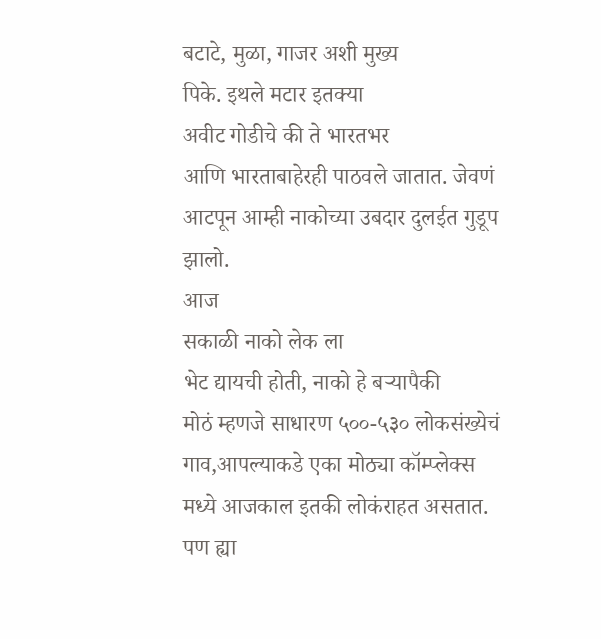बटाटे, मुळा, गाजर अशी मुख्य
पिके. इथले मटार इतक्या
अवीट गोडीचे की ते भारतभर
आणि भारताबाहेरही पाठवले जातात. जेवणं आटपून आम्ही नाकोच्या उबदार दुलईत गुडूप झालो.
आज
सकाळी नाको लेक ला
भेट द्यायची होती, नाको हे बऱ्यापैकी
मोठं म्हणजे साधारण ५००-५३० लोकसंख्येचं
गाव,आपल्याकडे एका मोठ्या कॉम्प्लेक्स
मध्ये आजकाल इतकी लोकंराहत असतात.
पण ह्या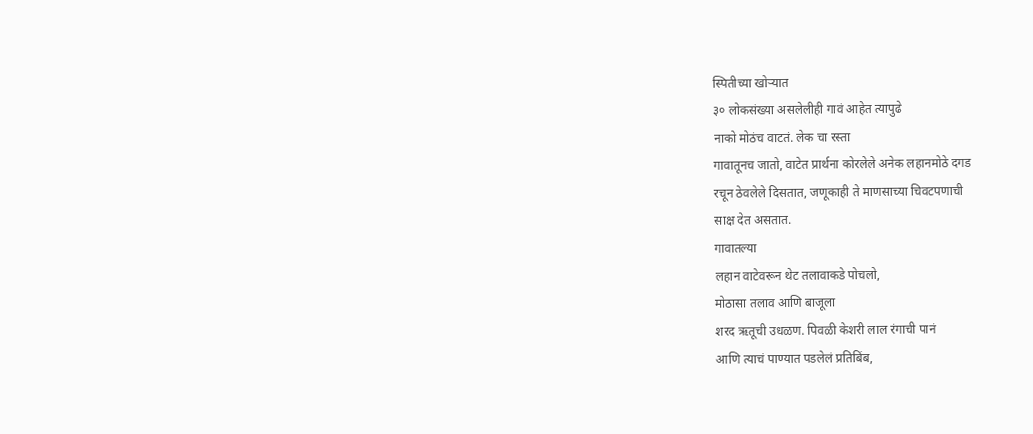स्पितीच्या खोऱ्यात
३० लोकसंख्या असलेलीही गावं आहेत त्यापुढे
नाको मोठंच वाटतं. लेक चा रस्ता
गावातूनच जातो, वाटेत प्रार्थना कोरलेले अनेक लहानमोठे दगड
रचून ठेवलेले दिसतात, जणूकाही ते माणसाच्या चिवटपणाची
साक्ष देत असतात.
गावातल्या
लहान वाटेवरून थेट तलावाकडे पोचलो,
मोठासा तलाव आणि बाजूला
शरद ऋतूची उधळण. पिवळी केशरी लाल रंगाची पानं
आणि त्याचं पाण्यात पडलेलं प्रतिबिंब,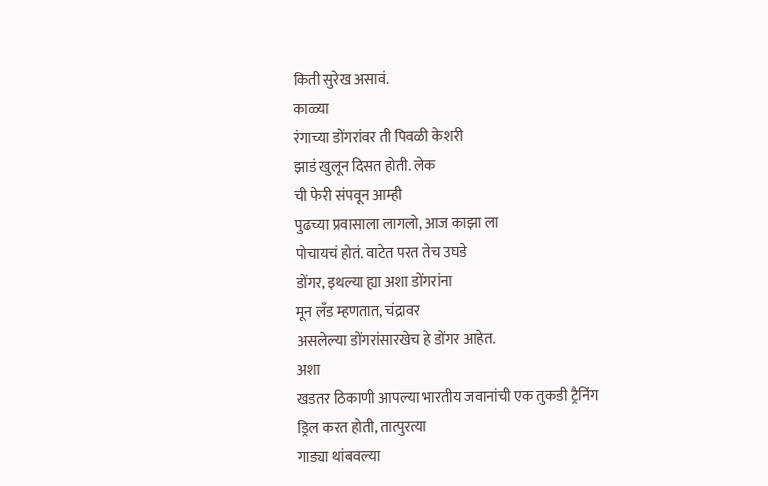किती सुरेख असावं.
काळ्या
रंगाच्या डोंगरांवर ती पिवळी केशरी
झाडं खुलून दिसत होती. लेक
ची फेरी संपवून आम्ही
पुढच्या प्रवासाला लागलो, आज काझा ला
पोचायचं होतं. वाटेत परत तेच उघडे
डोंगर, इथल्या ह्या अशा डोंगरांना
मून लँड म्हणतात, चंद्रावर
असलेल्या डोंगरांसारखेच हे डोंगर आहेत.
अशा
खडतर ठिकाणी आपल्या भारतीय जवानांची एक तुकडी ट्रैनिंग
ड्रिल करत होती, तात्पुरत्या
गाड्या थांबवल्या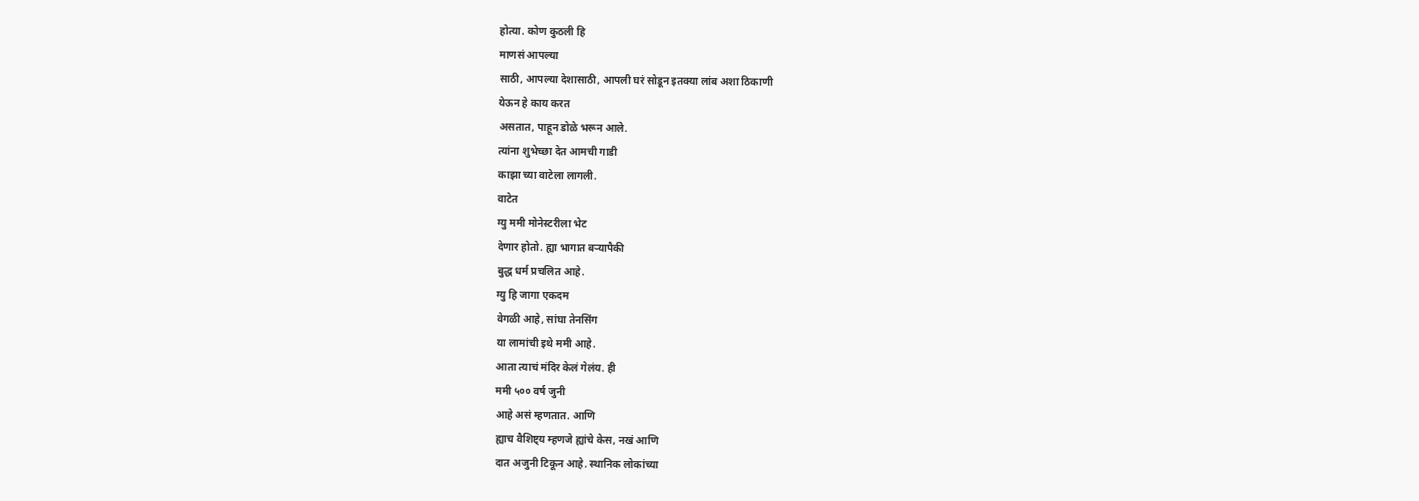होत्या. कोण कुठली हि
माणसं आपल्या
साठी, आपल्या देशासाठी, आपली घरं सोडून इतक्या लांब अशा ठिकाणी
येऊन हे काय करत
असतात, पाहून डोळे भरून आले.
त्यांना शुभेच्छा देत आमची गाडी
काझा च्या वाटेला लागली.
वाटेत
ग्यु ममी मोनेस्टरीला भेट
देणार होतो. ह्या भागात बऱ्यापैकी
बुद्ध धर्म प्रचलित आहे.
ग्यु हि जागा एकदम
वेगळी आहे, सांघा तेनसिंग
या लामांची इथे ममी आहे.
आता त्याचं मंदिर केलं गेलंय. ही
ममी ५०० वर्ष जुनी
आहे असं म्हणतात. आणि
ह्याच वैशिष्ट्य म्हणजे ह्यांचे केस, नखं आणि
दात अजुनी टिकून आहे. स्थानिक लोकांच्या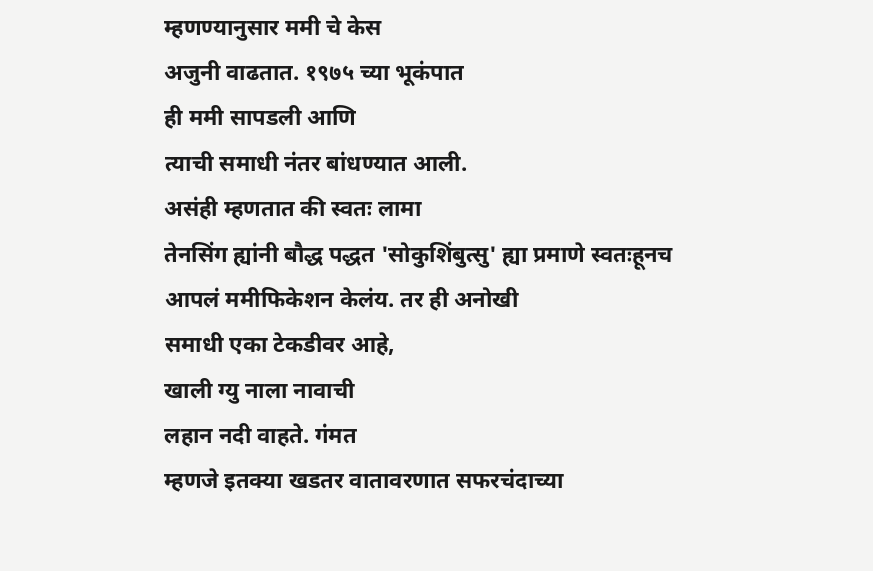म्हणण्यानुसार ममी चे केस
अजुनी वाढतात. १९७५ च्या भूकंपात
ही ममी सापडली आणि
त्याची समाधी नंतर बांधण्यात आली.
असंही म्हणतात की स्वतः लामा
तेनसिंग ह्यांनी बौद्ध पद्धत 'सोकुशिंबुत्सु' ह्या प्रमाणे स्वतःहूनच
आपलं ममीफिकेशन केलंय. तर ही अनोखी
समाधी एका टेकडीवर आहे,
खाली ग्यु नाला नावाची
लहान नदी वाहते. गंमत
म्हणजे इतक्या खडतर वातावरणात सफरचंदाच्या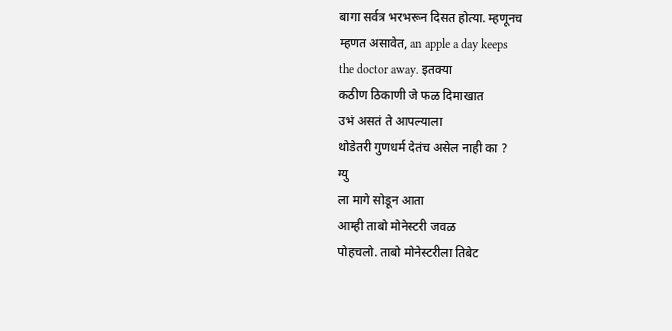बागा सर्वत्र भरभरून दिसत होत्या. म्हणूनच
म्हणत असावेत, an apple a day keeps
the doctor away. इतक्या
कठीण ठिकाणी जे फळ दिमाखात
उभं असतं ते आपल्याला
थोडेतरी गुणधर्म देतंच असेल नाही का ?
ग्यु
ला मागे सोडून आता
आम्ही ताबो मोनेस्टरी जवळ
पोहचलो. ताबो मोनेस्टरीला तिबेट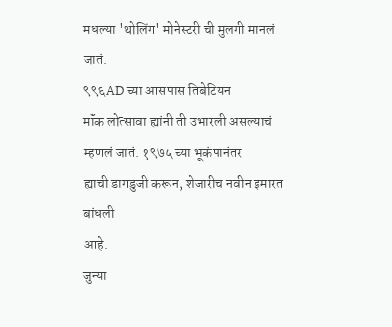मधल्या 'थोलिंग' मोनेस्टरी ची मुलगी मानलं जातं.
९९६AD च्या आसपास तिबेटियन
मॉंक लोत्सावा ह्यांनी ती उभारली असल्याचं
म्हणलं जातं. १९७५ च्या भूकंपानंतर
ह्याची डागडुजी करून, शेजारीच नवीन इमारत बांधली
आहे.
जुन्या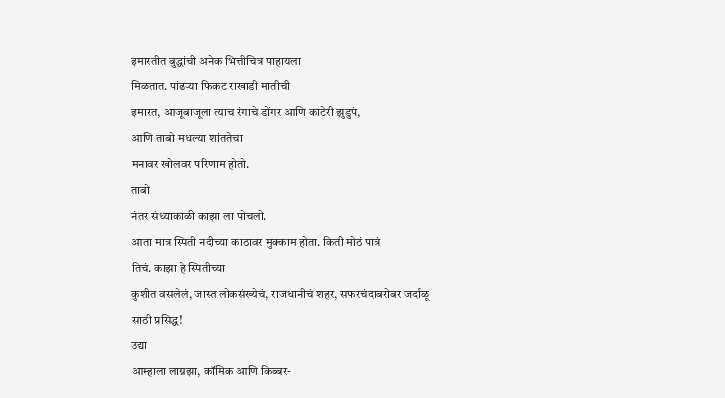इमारतीत बुद्धांची अनेक भित्तीचित्र पाहायला
मिळतात. पांढऱ्या फिकट राखाडी मातीची
इमारत, आजूबाजूला त्याच रंगाचे डोंगर आणि काटेरी झुडुपं,
आणि ताबो मधल्या शांततेचा
मनावर खोलवर परिणाम होतो.
ताबो
नंतर संध्याकाळी काझा ला पोचलो.
आता मात्र स्पिती नदीच्या काठावर मुक्काम होता. किती मोठं पात्रं
तिचं. काझा हे स्पितीच्या
कुशीत वसलेलं, जास्त लोकसंख्येचं, राजधानीचं शहर, सफरचंदाबरोबर जर्दाळू
साठी प्रसिद्ध!
उद्या
आम्हाला लाग्नझा, कॉमिक आणि किब्बर-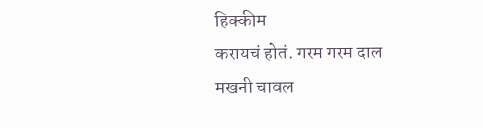हिक्कीम
करायचं होतं. गरम गरम दाल
मखनी चावल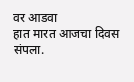वर आडवा
हात मारत आजचा दिवस
संपला.